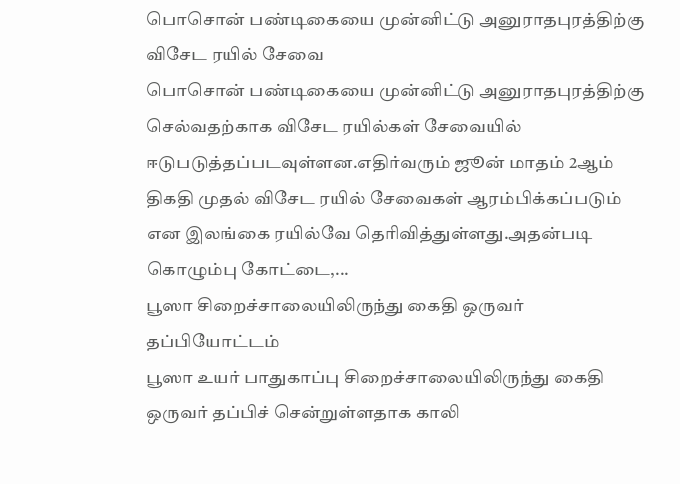பொசொன் பண்டிகையை முன்னிட்டு அனுராதபுரத்திற்கு விசேட ரயில் சேவை
பொசொன் பண்டிகையை முன்னிட்டு அனுராதபுரத்திற்கு செல்வதற்காக விசேட ரயில்கள் சேவையில் ஈடுபடுத்தப்படவுள்ளன.எதிர்வரும் ஜூன் மாதம் 2ஆம் திகதி முதல் விசேட ரயில் சேவைகள் ஆரம்பிக்கப்படும் என இலங்கை ரயில்வே தெரிவித்துள்ளது.அதன்படி கொழும்பு கோட்டை,...
பூஸா சிறைச்சாலையிலிருந்து கைதி ஒருவர் தப்பியோட்டம்
பூஸா உயர் பாதுகாப்பு சிறைச்சாலையிலிருந்து கைதி ஒருவர் தப்பிச் சென்றுள்ளதாக காலி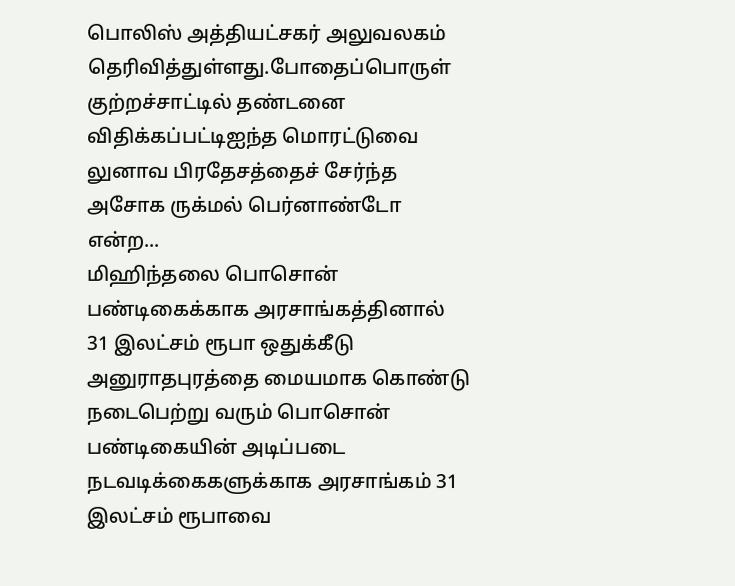பொலிஸ் அத்தியட்சகர் அலுவலகம் தெரிவித்துள்ளது.போதைப்பொருள் குற்றச்சாட்டில் தண்டனை விதிக்கப்பட்டிஐந்த மொரட்டுவை லுனாவ பிரதேசத்தைச் சேர்ந்த அசோக ருக்மல் பெர்னாண்டோ என்ற...
மிஹிந்தலை பொசொன் பண்டிகைக்காக அரசாங்கத்தினால் 31 இலட்சம் ரூபா ஒதுக்கீடு
அனுராதபுரத்தை மையமாக கொண்டு நடைபெற்று வரும் பொசொன் பண்டிகையின் அடிப்படை நடவடிக்கைகளுக்காக அரசாங்கம் 31 இலட்சம் ரூபாவை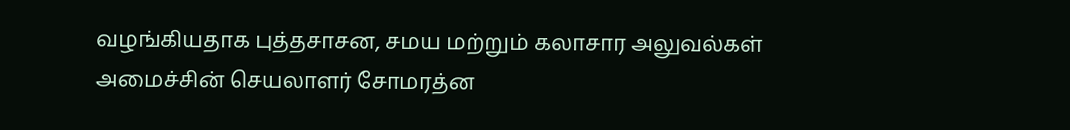வழங்கியதாக புத்தசாசன, சமய மற்றும் கலாசார அலுவல்கள் அமைச்சின் செயலாளர் சோமரத்ன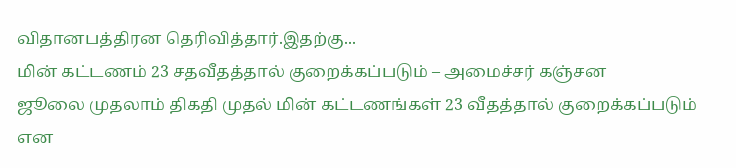விதானபத்திரன தெரிவித்தார்.இதற்கு...
மின் கட்டணம் 23 சதவீதத்தால் குறைக்கப்படும் – அமைச்சர் கஞ்சன
ஜூலை முதலாம் திகதி முதல் மின் கட்டணங்கள் 23 வீதத்தால் குறைக்கப்படும் என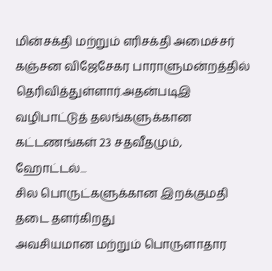மின்சக்தி மற்றும் எரிசக்தி அமைச்சர் கஞ்சன விஜேசேகர பாராளுமன்றத்தில் தெரிவித்துள்ளார்.அதன்படிஇ வழிபாட்டுத் தலங்களுக்கான கட்டணங்கள் 23 சதவீதமும், ஹோட்டல்...
சில பொருட்களுக்கான இறக்குமதி தடை தளர்கிறது
அவசியமான மற்றும் பொருளாதார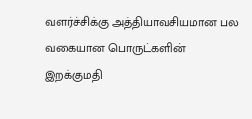வளர்ச்சிக்கு அத்தியாவசியமான பல வகையான பொருட்களின் இறக்குமதி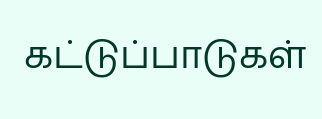கட்டுப்பாடுகள்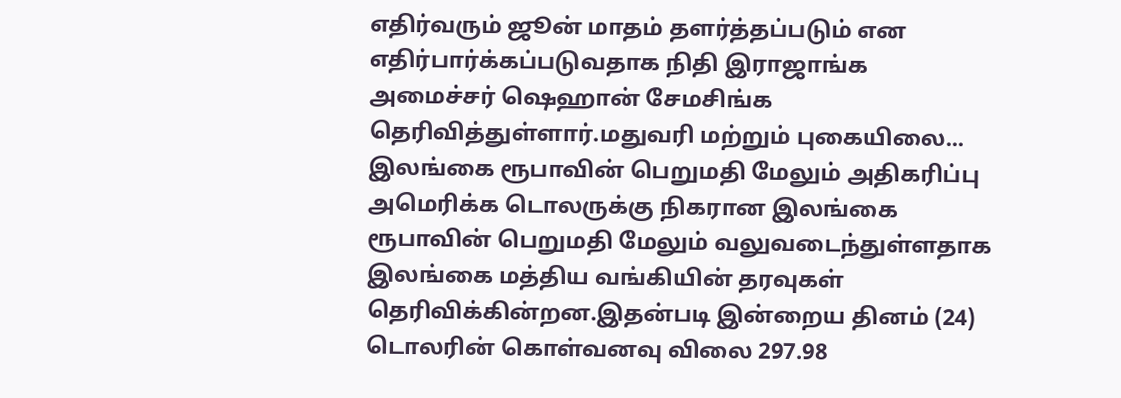எதிர்வரும் ஜூன் மாதம் தளர்த்தப்படும் என எதிர்பார்க்கப்படுவதாக நிதி இராஜாங்க அமைச்சர் ஷெஹான் சேமசிங்க தெரிவித்துள்ளார்.மதுவரி மற்றும் புகையிலை...
இலங்கை ரூபாவின் பெறுமதி மேலும் அதிகரிப்பு
அமெரிக்க டொலருக்கு நிகரான இலங்கை ரூபாவின் பெறுமதி மேலும் வலுவடைந்துள்ளதாக இலங்கை மத்திய வங்கியின் தரவுகள் தெரிவிக்கின்றன.இதன்படி இன்றைய தினம் (24) டொலரின் கொள்வனவு விலை 297.98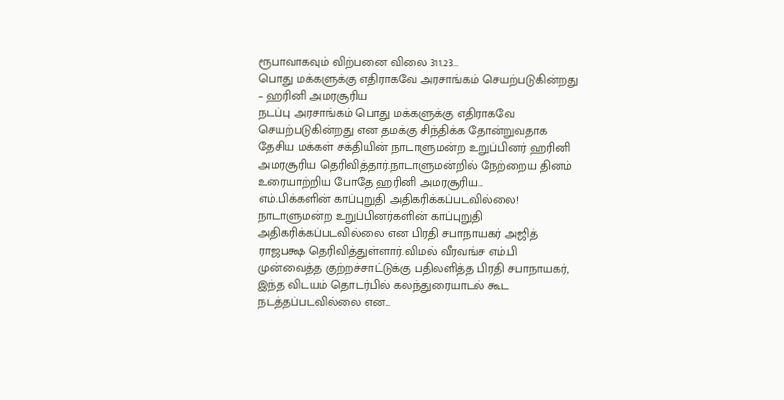ரூபாவாகவும் விற்பனை விலை 311.23...
பொது மக்களுக்கு எதிராகவே அரசாங்கம் செயற்படுகின்றது – ஹரினி அமரசூரிய
நடப்பு அரசாங்கம் பொது மக்களுக்கு எதிராகவே செயற்படுகின்றது என தமக்கு சிந்திக்க தோன்றுவதாக தேசிய மக்கள் சக்தியின் நாடாளுமன்ற உறுப்பினர் ஹரினி அமரசூரிய தெரிவித்தார்.நாடாளுமன்றில் நேற்றைய தினம் உரையாற்றிய போதே ஹரினி அமரசூரிய...
எம்.பிக்களின் காப்புறுதி அதிகரிக்கப்படவில்லை!
நாடாளுமன்ற உறுப்பினர்களின் காப்புறுதி அதிகரிக்கப்படவில்லை என பிரதி சபாநாயகர் அஜித் ராஜபக்ஷ தெரிவித்துள்ளார்.விமல் வீரவங்ச எம்.பி முன்வைத்த குற்றச்சாட்டுக்கு பதிலளித்த பிரதி சபாநாயகர், இந்த விடயம் தொடர்பில் கலந்துரையாடல் கூட நடத்தப்படவில்லை என...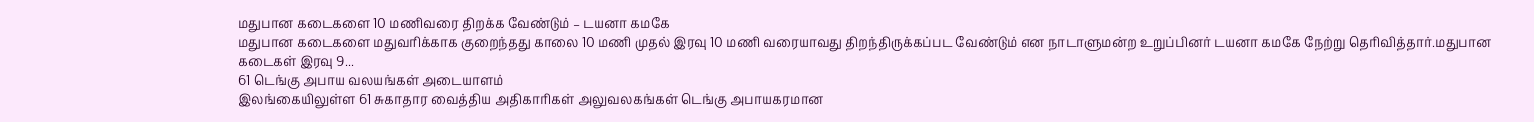மதுபான கடைகளை 10 மணிவரை திறக்க வேண்டும் – டயனா கமகே
மதுபான கடைகளை மதுவரிக்காக குறைந்தது காலை 10 மணி முதல் இரவு 10 மணி வரையாவது திறந்திருக்கப்பட வேண்டும் என நாடாளுமன்ற உறுப்பினர் டயனா கமகே நேற்று தெரிவித்தார்.மதுபான கடைகள் இரவு 9...
61 டெங்கு அபாய வலயங்கள் அடையாளம்
இலங்கையிலுள்ள 61 சுகாதார வைத்திய அதிகாரிகள் அலுவலகங்கள் டெங்கு அபாயகரமான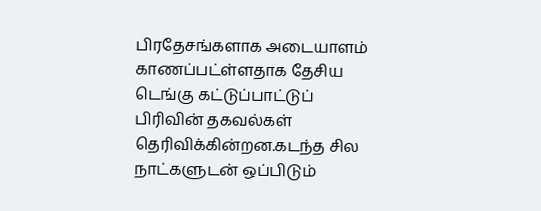பிரதேசங்களாக அடையாளம் காணப்பட்ள்ளதாக தேசிய டெங்கு கட்டுப்பாட்டுப் பிரிவின் தகவல்கள் தெரிவிக்கின்றன.கடந்த சில நாட்களுடன் ஒப்பிடும்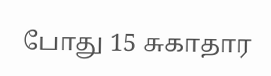போது 15 சுகாதார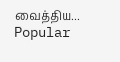வைத்திய...
Popular